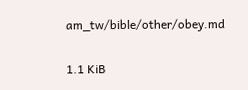am_tw/bible/other/obey.md

1.1 KiB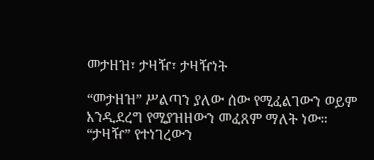መታዘዝ፣ ታዛዥ፣ ታዛዥነት

“መታዘዝ” ሥልጣን ያለው ሰው የሚፈልገውን ወይም እንዲደረግ የሚያዝዘውን መፈጸም ማለት ነው። “ታዛዥ” የተነገረውን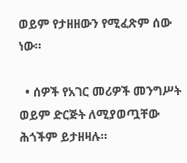ወይም የታዘዘውን የሚፈጽም ሰው ነው።

  • ሰዎች የአገር መሪዎች መንግሥት ወይም ድርጅት ለሚያወጧቸው ሕጎችም ይታዘዛሉ።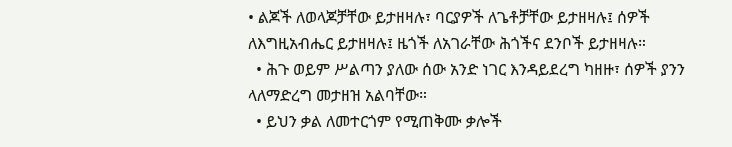• ልጆች ለወላጆቻቸው ይታዘዛሉ፣ ባርያዎች ለጌቶቻቸው ይታዘዛሉ፤ ሰዎች ለእግዚአብሔር ይታዘዛሉ፤ ዜጎች ለአገራቸው ሕጎችና ደንቦች ይታዘዛሉ።
  • ሕጉ ወይም ሥልጣን ያለው ሰው አንድ ነገር እንዳይደረግ ካዘዙ፣ ሰዎች ያንን ላለማድረግ መታዘዝ አልባቸው።
  • ይህን ቃል ለመተርጎም የሚጠቅሙ ቃሎች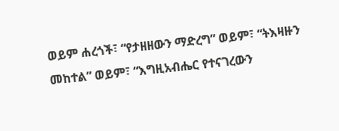ወይም ሐረጎች፣ “የታዘዘውን ማድረግ” ወይም፣ “ትእዛዙን መከተል” ወይም፣ “እግዚአብሔር የተናገረውን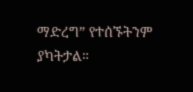ማድረግ” የተሰኙትንም ያካትታል።